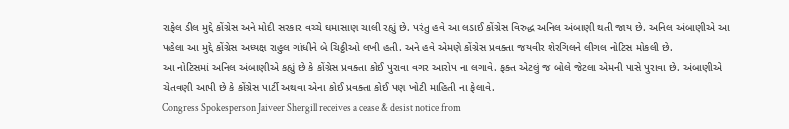રાફેલ ડીલ મુદ્દે કોંગ્રેસ અને મોદી સરકાર વચ્ચે ઘમાસાણ ચાલી રહ્યું છે. પરંતુ હવે આ લડાઈ કોંગ્રેસ વિરુદ્ધ અનિલ અંબાણી થતી જાય છે. અનિલ અંબાણીએ આ પહેલા આ મુદ્દે કોંગ્રેસ અધ્યક્ષ રાહુલ ગાંધીને બે ચિઠ્ઠીઓ લખી હતી. અને હવે એમણે કોંગ્રેસ પ્રવક્તા જયવીર શેરગિલને લીગલ નોટિસ મોકલી છે.
આ નોટિસમાં અનિલ અંબાણીએ કહ્યું છે કે કોંગ્રેસ પ્રવક્તા કોઈ પુરાવા વગર આરોપ ના લગાવે. ફક્ત એટલું જ બોલે જેટલા એમની પાસે પુરાવા છે. અંબાણીએ ચેતવણી આપી છે કે કોંગ્રેસ પાર્ટી અથવા એના કોઈ પ્રવક્તા કોઈ પણ ખોટી માહિતી ના ફેલાવે.
Congress Spokesperson Jaiveer Shergill receives a cease & desist notice from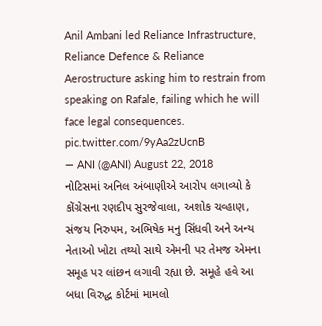Anil Ambani led Reliance Infrastructure, Reliance Defence & Reliance Aerostructure asking him to restrain from speaking on Rafale, failing which he will face legal consequences. pic.twitter.com/9yAa2zUcnB
— ANI (@ANI) August 22, 2018
નોટિસમાં અનિલ અંબાણીએ આરોપ લગાવ્યો કે કોંગ્રેસના રણદીપ સુરજેવાલા, અશોક ચવ્હાણ, સંજય નિરુપમ, અભિષેક મનુ સિંધવી અને અન્ય નેતાઓ ખોટા તથ્યો સાથે એમની પર તેમજ એમના સમૂહ પર લાંછન લગાવી રહ્યા છે. સમૂહે હવે આ બધા વિરુદ્ધ કોર્ટમાં મામલો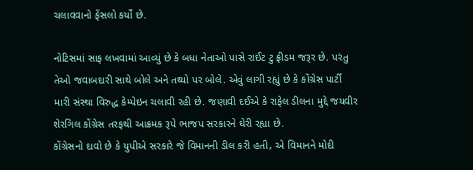ચલાવવાનો ફેંસલો કર્યો છે.

નોટિસમાં સાફ લખવામાં આવ્યું છે કે બધા નેતાઓ પાસે રાઈટ ટુ ફ્રીડમ જરૂર છે. પરંતુ તેઓ જવાબદારી સાથે બોલે અને તથ્યો પર બોલે. એવું લાગી રહ્યું છે કે કોંગ્રેસ પાર્ટી મારી સંસ્થા વિરુદ્ધ કેમ્પેઇન ચલાવી રહી છે. જણાવી દઈએ કે રાફેલ ડીલના મુદ્દે જયવીર શેરગિલ કોંગ્રેસ તરફથી આક્રમક રૂપે ભાજપ સરકારને ઘેરી રહ્યા છે.
કોંગ્રેસનો દાવો છે કે યુપીએ સરકારે જે વિમાનની ડીલ કરી હતી, એ વિમાનને મોદી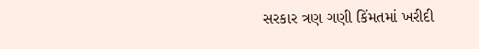સરકાર ત્રણ ગણી કિંમતમાં ખરીદી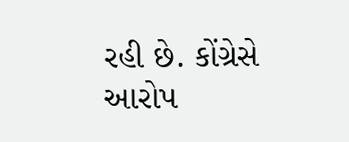રહી છે. કોંગ્રેસે આરોપ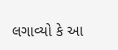લગાવ્યો કે આ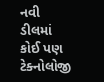નવી ડીલમાં કોઈ પણ ટેક્નોલોજી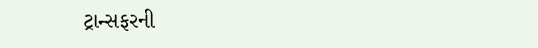ટ્રાન્સફરની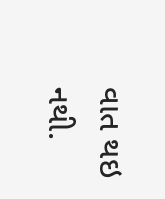વાત થઇ નથી.